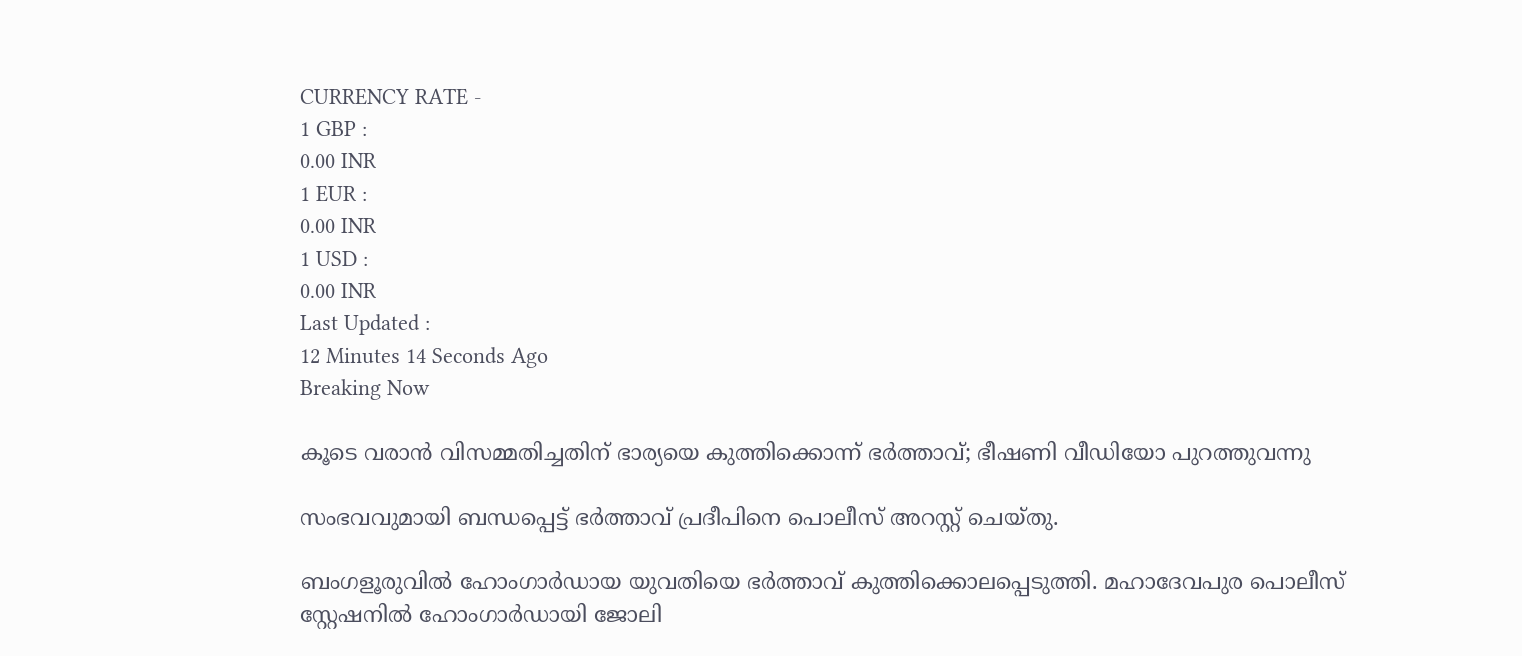CURRENCY RATE -
1 GBP :
0.00 INR
1 EUR :
0.00 INR
1 USD :
0.00 INR
Last Updated :
12 Minutes 14 Seconds Ago
Breaking Now

കൂടെ വരാന്‍ വിസമ്മതിച്ചതിന് ഭാര്യയെ കുത്തിക്കൊന്ന് ഭര്‍ത്താവ്; ഭീഷണി വീഡിയോ പുറത്തുവന്നു

സംഭവവുമായി ബന്ധപ്പെട്ട് ഭര്‍ത്താവ് പ്രദീപിനെ പൊലീസ് അറസ്റ്റ് ചെയ്തു.

ബംഗളൂരുവില്‍ ഹോംഗാര്‍ഡായ യുവതിയെ ഭര്‍ത്താവ് കുത്തിക്കൊലപ്പെടുത്തി. മഹാദേവപുര പൊലീസ് സ്റ്റേഷനില്‍ ഹോംഗാര്‍ഡായി ജോലി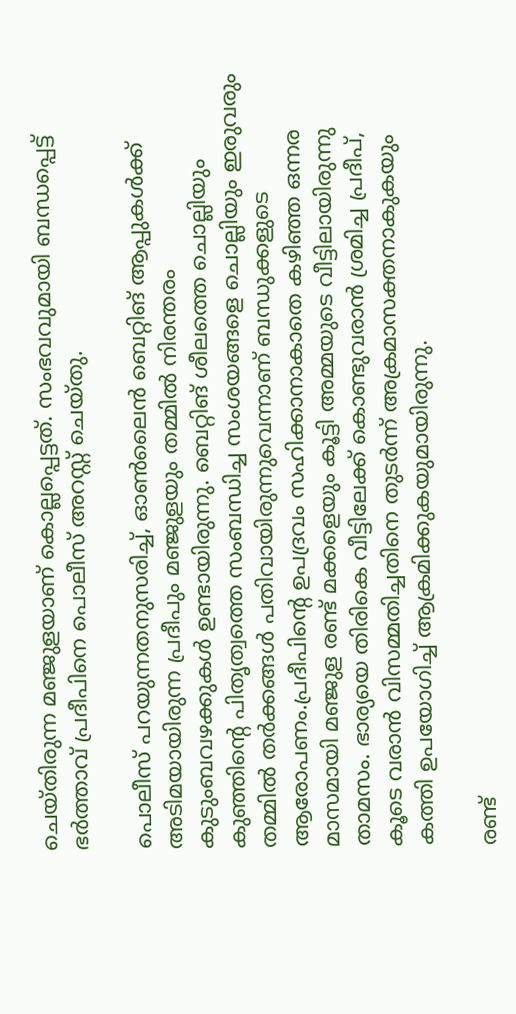ചെയ്തിരുന്ന മഞ്ജുളയാണ് കൊല്ലപ്പെട്ടത്. സംഭവവുമായി ബന്ധപ്പെട്ട് ഭര്‍ത്താവ് പ്രദീപിനെ പൊലീസ് അറസ്റ്റ് ചെയ്തു.

പൊലീസ് പറയുന്നതനുസരിച്ച്, ഓണ്‍ലൈന്‍ ബെറ്റിങ് ആപ്പുകള്‍ക്ക് അടിമയായിരുന്ന പ്രദീപും മഞ്ജുളയും തമ്മില്‍ നിരന്തരം കുടുംബവഴക്കുകള്‍ ഉണ്ടായിരുന്നു. ബെറ്റിങ് ശീലത്തെ ചൊല്ലിയും കുഞ്ഞിന്റെ പിതൃത്വത്തെ സംബന്ധിച്ച സംശയങ്ങളെ ചൊല്ലിയും ഇരുവരും തമ്മില്‍ തര്‍ക്കങ്ങള്‍ പതിവായിരുന്നുവെന്നാണ് ബന്ധുക്കളുടെ ആരോപണം.പ്രദീപിന്റെ ഉപദ്രവം സഹിക്കാനാകാതെ കഴിഞ്ഞ ഒന്നര മാസമായി മഞ്ജുള രണ്ട് മക്കളെയും കൂട്ടി അമ്മയുടെ വീട്ടിലായിരുന്നു താമസം. ഭാര്യയെ തിരികെ വീട്ടിലേക്ക് കൊണ്ടുവരാന്‍ ശ്രമിച്ച പ്രദീപ്, കൂടെ വരാന്‍ വിസമ്മതിച്ചതിനെ തുടര്‍ന്ന് അക്രമാസക്തനാകുകയും കത്തി ഉപയോഗിച്ച് ആക്രമിക്കുകയുമായിരുന്നു.

രണ്ട്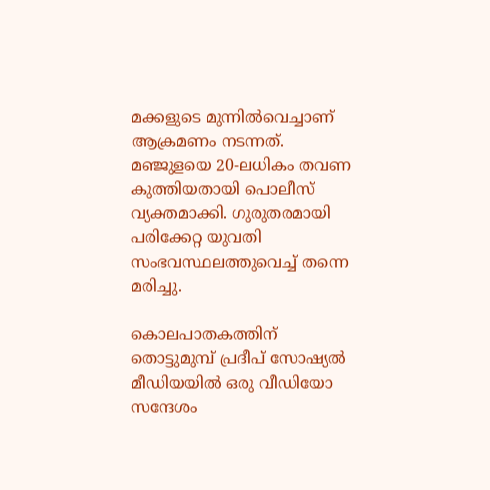മക്കളുടെ മുന്നില്‍വെച്ചാണ് ആക്രമണം നടന്നത്. മഞ്ജുളയെ 20-ലധികം തവണ കുത്തിയതായി പൊലീസ് വ്യക്തമാക്കി. ഗുരുതരമായി പരിക്കേറ്റ യുവതി സംഭവസ്ഥലത്തുവെച്ച് തന്നെ മരിച്ചു.

കൊലപാതകത്തിന് തൊട്ടുമുമ്പ് പ്രദീപ് സോഷ്യല്‍ മീഡിയയില്‍ ഒരു വീഡിയോ സന്ദേശം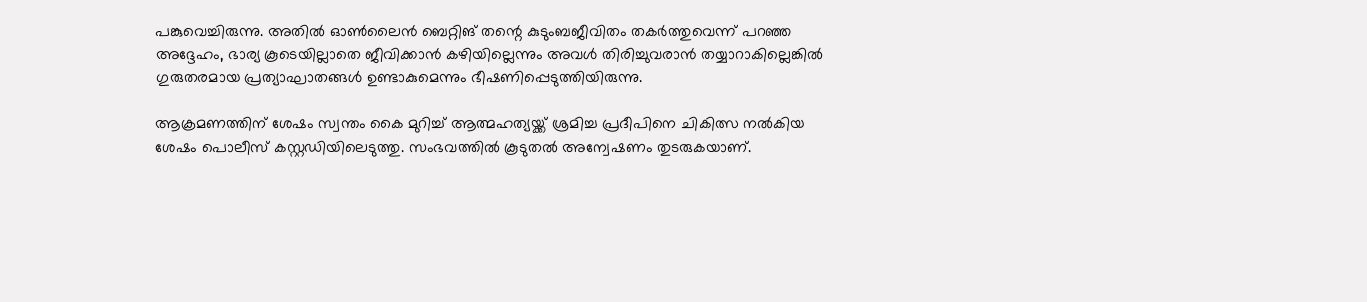പങ്കുവെച്ചിരുന്നു. അതില്‍ ഓണ്‍ലൈന്‍ ബെറ്റിങ് തന്റെ കുടുംബജീവിതം തകര്‍ത്തുവെന്ന് പറഞ്ഞ അദ്ദേഹം, ഭാര്യ കൂടെയില്ലാതെ ജീവിക്കാന്‍ കഴിയില്ലെന്നും അവള്‍ തിരിച്ചുവരാന്‍ തയ്യാറാകില്ലെങ്കില്‍ ഗുരുതരമായ പ്രത്യാഘാതങ്ങള്‍ ഉണ്ടാകുമെന്നും ഭീഷണിപ്പെടുത്തിയിരുന്നു.

ആക്രമണത്തിന് ശേഷം സ്വന്തം കൈ മുറിച്ച് ആത്മഹത്യയ്ക്ക് ശ്രമിച്ച പ്രദീപിനെ ചികിത്സ നല്‍കിയ ശേഷം പൊലീസ് കസ്റ്റഡിയിലെടുത്തു. സംഭവത്തില്‍ കൂടുതല്‍ അന്വേഷണം തുടരുകയാണ്.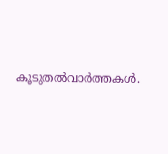കൂടുതല്‍വാര്‍ത്തകള്‍.